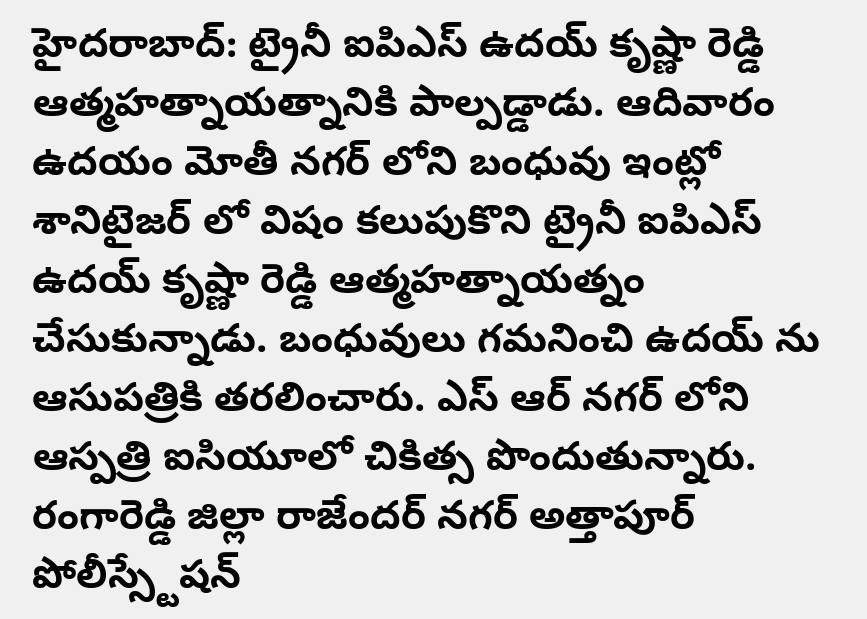హైదరాబాద్: ట్రైనీ ఐపిఎస్ ఉదయ్ కృష్ణా రెడ్డి ఆత్మహత్నాయత్నానికి పాల్పడ్డాడు. ఆదివారం ఉదయం మోతీ నగర్ లోని బంధువు ఇంట్లో శానిటైజర్ లో విషం కలుపుకొని ట్రైనీ ఐపిఎస్ ఉదయ్ కృష్ణా రెడ్డి ఆత్మహత్నాయత్నం చేసుకున్నాడు. బంధువులు గమనించి ఉదయ్ ను ఆసుపత్రికి తరలించారు. ఎస్ ఆర్ నగర్ లోని ఆస్పత్రి ఐసియూలో చికిత్స పొందుతున్నారు. రంగారెడ్డి జిల్లా రాజేందర్ నగర్ అత్తాపూర్ పోలీస్స్టేషన్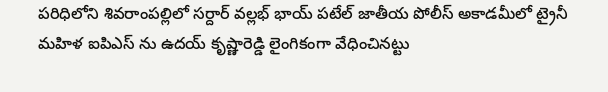పరిధిలోని శివరాంపల్లిలో సర్దార్ వల్లభ్ భాయ్ పటేల్ జాతీయ పోలీస్ అకాడమీలో ట్రైనీ మహిళ ఐపిఎస్ ను ఉదయ్ కృష్ణారెడ్డి లైంగికంగా వేధించినట్టు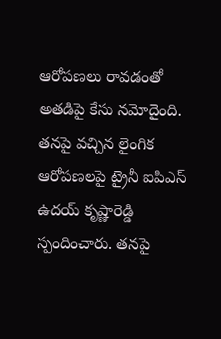ఆరోపణలు రావడంతో అతడిపై కేసు నమోదైంది. తనపై వచ్చిన లైంగిక ఆరోపణలపై ట్రైనీ ఐపిఎస్ ఉదయ్ కృష్ణారెడ్డి స్పందించారు. తనపై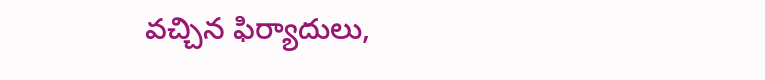వచ్చిన ఫిర్యాదులు,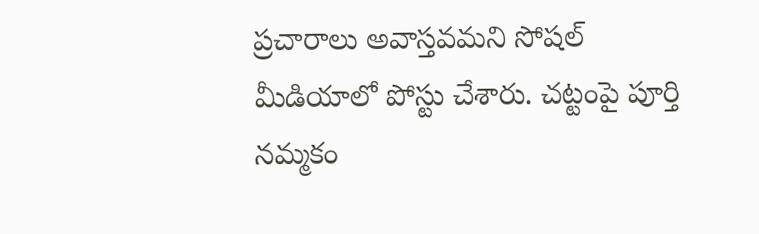ప్రచారాలు అవాస్తవమని సోషల్ మీడియాలో పోస్టు చేశారు. చట్టంపై పూర్తి నమ్మకం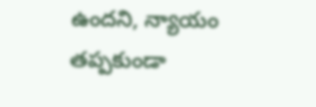ఉందని, న్యాయం తప్పకుండా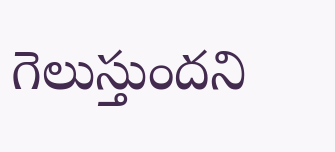గెలుస్తుందని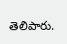తెలిపారు.